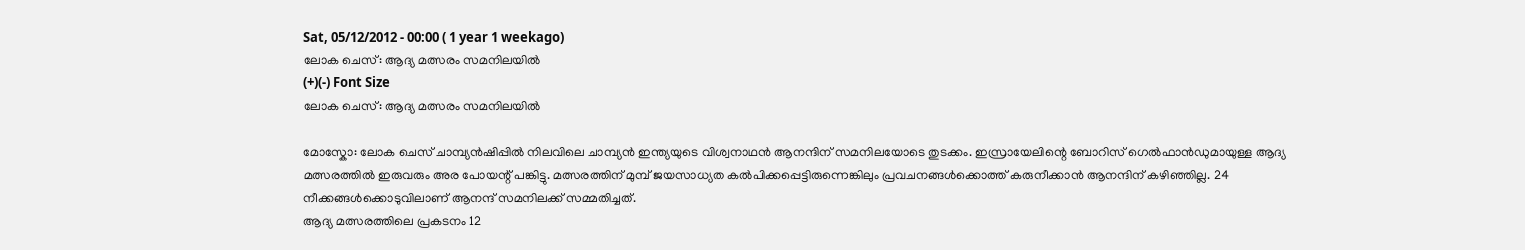Sat, 05/12/2012 - 00:00 ( 1 year 1 weekago)
ലോക ചെസ്: ആദ്യ മത്സരം സമനിലയില്‍
(+)(-) Font Size
ലോക ചെസ്: ആദ്യ മത്സരം സമനിലയില്‍

മോസ്കോ: ലോക ചെസ് ചാമ്പ്യന്‍ഷിപ്പില്‍ നിലവിലെ ചാമ്പ്യന്‍ ഇന്ത്യയുടെ വിശ്വനാഥന്‍ ആനന്ദിന് സമനിലയോടെ തുടക്കം. ഇസ്രായേലിന്റെ ബോറിസ് ഗെല്‍ഫാന്‍ഡുമായുള്ള ആദ്യ മത്സരത്തില്‍ ഇരുവരും അര പോയന്റ് പങ്കിട്ടു. മത്സരത്തിന് മുമ്പ് ജയസാധ്യത കല്‍പിക്കപ്പെട്ടിരുന്നെങ്കിലും പ്രവചനങ്ങള്‍ക്കൊത്ത് കരുനീക്കാന്‍ ആനന്ദിന് കഴിഞ്ഞില്ല. 24 നീക്കങ്ങള്‍ക്കൊടുവിലാണ് ആനന്ദ് സമനിലക്ക് സമ്മതിച്ചത്.
ആദ്യ മത്സരത്തിലെ പ്രകടനം 12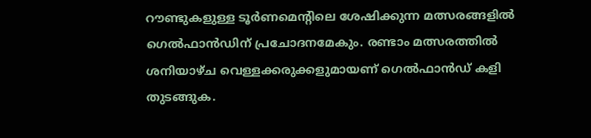റൗണ്ടുകളുള്ള ടൂര്‍ണമെന്റിലെ ശേഷിക്കുന്ന മത്സരങ്ങളില്‍ ഗെല്‍ഫാന്‍ഡിന് പ്രചോദനമേകും. രണ്ടാം മത്സരത്തില്‍ ശനിയാഴ്ച വെള്ളക്കരുക്കളുമായണ് ഗെല്‍ഫാന്‍ഡ് കളി തുടങ്ങുക.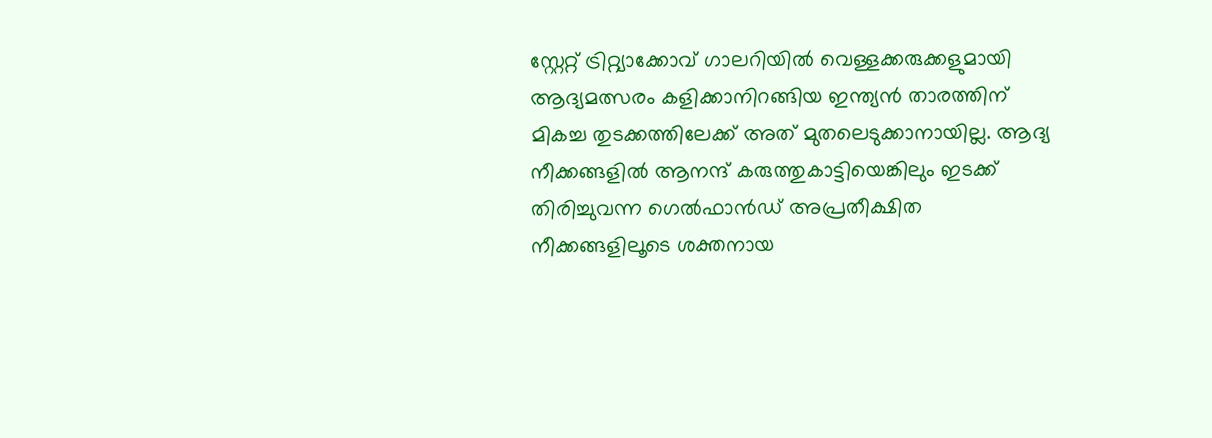സ്റ്റേറ്റ് ട്രിറ്റ്യാക്കോവ് ഗാലറിയില്‍ വെള്ളക്കരുക്കളുമായി ആദ്യമത്സരം കളിക്കാനിറങ്ങിയ ഇന്ത്യന്‍ താരത്തിന് മികച്ച തുടക്കത്തിലേക്ക് അത് മുതലെടുക്കാനായില്ല. ആദ്യ നീക്കങ്ങളില്‍ ആനന്ദ് കരുത്തുകാട്ടിയെങ്കിലും ഇടക്ക് തിരിച്ചുവന്ന ഗെല്‍ഫാന്‍ഡ് അപ്രതീക്ഷിത നീക്കങ്ങളിലൂടെ ശക്തനായ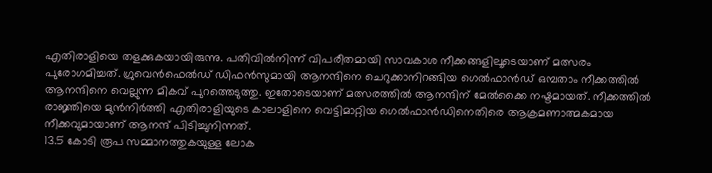എതിരാളിയെ തളക്കുകയായിരുന്നു. പതിവില്‍നിന്ന് വിപരീതമായി സാവകാശ നീക്കങ്ങളിലൂടെയാണ് മത്സരം പുരോഗമിച്ചത്. ഗ്രുവെന്‍ഫെല്‍ഡ് ഡിഫന്‍സുമായി ആനന്ദിനെ ചെറുക്കാനിറങ്ങിയ ഗെല്‍ഫാന്‍ഡ് ഒമ്പതാം നീക്കത്തില്‍ ആനന്ദിനെ വെല്ലുന്ന മികവ് പുറത്തെടുത്തു. ഇതോടെയാണ് മത്സരത്തില്‍ ആനന്ദിന് മേല്‍ക്കൈ നഷ്ടമായത്. നീക്കത്തില്‍ രാജ്ഞിയെ മുന്‍നിര്‍ത്തി എതിരാളിയുടെ കാലാളിനെ വെട്ടിമാറ്റിയ ഗെല്‍ഫാന്‍ഡിനെതിരെ ആക്രമണാത്മകമായ നീക്കവുമായാണ് ആനന്ദ് പിടിച്ചുനിന്നത്.
13.5 കോടി രൂപ സമ്മാനത്തുകയുള്ള ലോക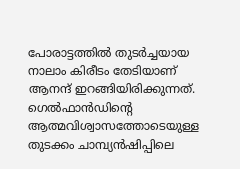പോരാട്ടത്തില്‍ തുടര്‍ച്ചയായ നാലാം കിരീടം തേടിയാണ് ആനന്ദ് ഇറങ്ങിയിരിക്കുന്നത്. ഗെല്‍ഫാന്‍ഡിന്റെ ആത്മവിശ്വാസത്തോടെയുള്ള തുടക്കം ചാമ്പ്യന്‍ഷിപ്പിലെ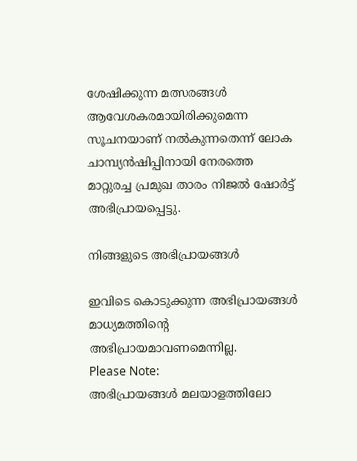ശേഷിക്കുന്ന മത്സരങ്ങള്‍ ആവേശകരമായിരിക്കുമെന്ന സൂചനയാണ് നല്‍കുന്നതെന്ന് ലോക ചാമ്പ്യന്‍ഷിപ്പിനായി നേരത്തെ മാറ്റുരച്ച പ്രമുഖ താരം നിജല്‍ ഷോര്‍ട്ട് അഭിപ്രായപ്പെട്ടു.

നിങ്ങളുടെ അഭിപ്രായങ്ങള്‍

ഇവിടെ കൊടുക്കുന്ന അഭിപ്രായങ്ങള്‍ മാധ്യമത്തിന്റെ അഭിപ്രായമാവണമെന്നില്ല.
Please Note:
അഭിപ്രായങ്ങള്‍ മലയാളത്തിലോ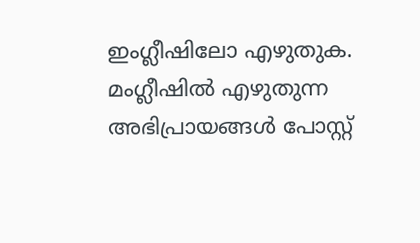ഇംഗ്ലീഷിലോ എഴുതുക. മംഗ്ലീഷില്‍ എഴുതുന്ന അഭിപ്രായങ്ങള്‍ പോസ്റ്റ്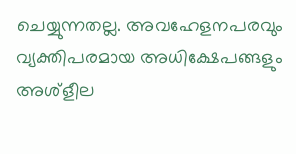ചെയ്യുന്നതല്ല. അവഹേളനപരവും വ്യക്തിപരമായ അധിക്ഷേപങ്ങളും അശ്ളീല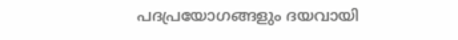പദപ്രയോഗങ്ങളും ദയവായി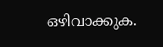ഒഴിവാക്കുക.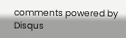comments powered by Disqus